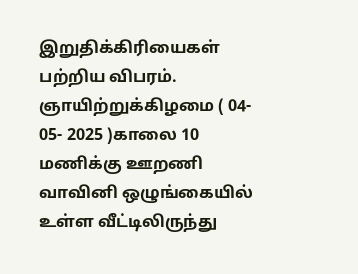இறுதிக்கிரியைகள் பற்றிய விபரம்.
ஞாயிற்றுக்கிழமை ( 04- 05- 2025 )காலை 10 மணிக்கு ஊறணி வாவினி ஒழுங்கையில் உள்ள வீட்டிலிருந்து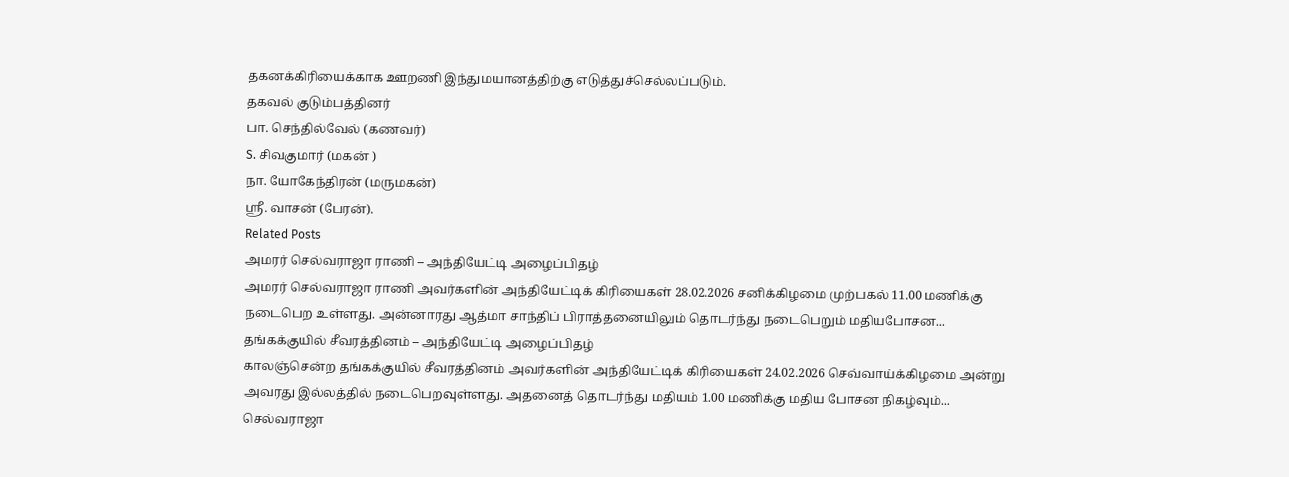தகனக்கிரியைக்காக ஊறணி இந்துமயானத்திற்கு எடுத்துச்செல்லப்படும்.
தகவல் குடும்பத்தினர்
பா. செந்தில்வேல் (கணவர்)
S. சிவகுமார் (மகன் )
நா. யோகேந்திரன் (மருமகன்)
ஸ்ரீ. வாசன் (பேரன்).
Related Posts
அமரர் செல்வராஜா ராணி – அந்தியேட்டி அழைப்பிதழ்
அமரர் செல்வராஜா ராணி அவர்களின் அந்தியேட்டிக் கிரியைகள் 28.02.2026 சனிக்கிழமை முற்பகல் 11.00 மணிக்கு நடைபெற உள்ளது. அன்னாரது ஆத்மா சாந்திப் பிராத்தனையிலும் தொடர்ந்து நடைபெறும் மதியபோசன...
தங்கக்குயில் சீவரத்தினம் – அந்தியேட்டி அழைப்பிதழ்
காலஞ்சென்ற தங்கக்குயில் சீவரத்தினம் அவர்களின் அந்தியேட்டிக் கிரியைகள் 24.02.2026 செவ்வாய்க்கிழமை அன்று அவரது இல்லத்தில் நடைபெறவுள்ளது. அதனைத் தொடர்ந்து மதியம் 1.00 மணிக்கு மதிய போசன நிகழ்வும்...
செல்வராஜா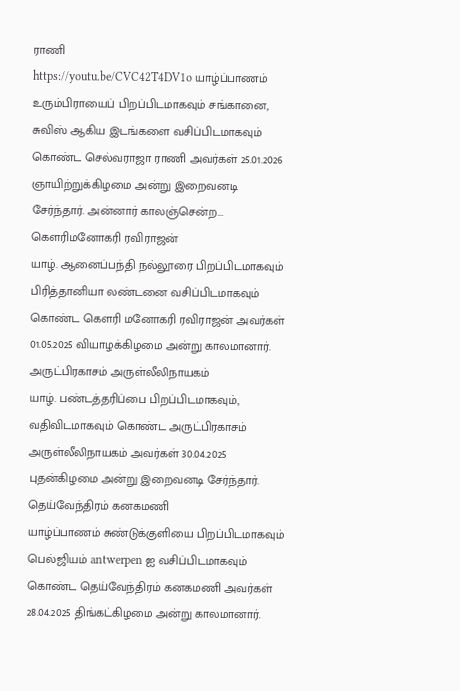ராணி
https://youtu.be/CVC42T4DV1o யாழ்ப்பாணம் உரும்பிராயைப் பிறப்பிடமாகவும் சங்கானை, சுவிஸ் ஆகிய இடங்களை வசிப்பிடமாகவும் கொண்ட செல்வராஜா ராணி அவர்கள் 25.01.2026 ஞாயிற்றுக்கிழமை அன்று இறைவனடி சேர்ந்தார். அன்னார் காலஞ்சென்ற...
கௌரிமனோகரி ரவிராஜன்
யாழ். ஆனைப்பந்தி நல்லூரை பிறப்பிடமாகவும் பிரித்தானியா லண்டனை வசிப்பிடமாகவும் கொண்ட கௌரி மனோகரி ரவிராஜன் அவர்கள் 01.05.2025 வியாழக்கிழமை அன்று காலமானார்.
அருட்பிரகாசம் அருள்லீலிநாயகம்
யாழ். பண்டத்தரிப்பை பிறப்பிடமாகவும், வதிவிடமாகவும் கொண்ட அருட்பிரகாசம் அருள்லீலிநாயகம் அவர்கள் 30.04.2025 புதன்கிழமை அன்று இறைவனடி சேர்ந்தார்.
தெய்வேந்திரம் கனகமணி
யாழ்ப்பாணம் சுண்டுக்குளியை பிறப்பிடமாகவும் பெல்ஜியம் antwerpen ஐ வசிப்பிடமாகவும் கொண்ட தெய்வேந்திரம் கனகமணி அவர்கள் 28.04.2025 திங்கட்கிழமை அன்று காலமானார்.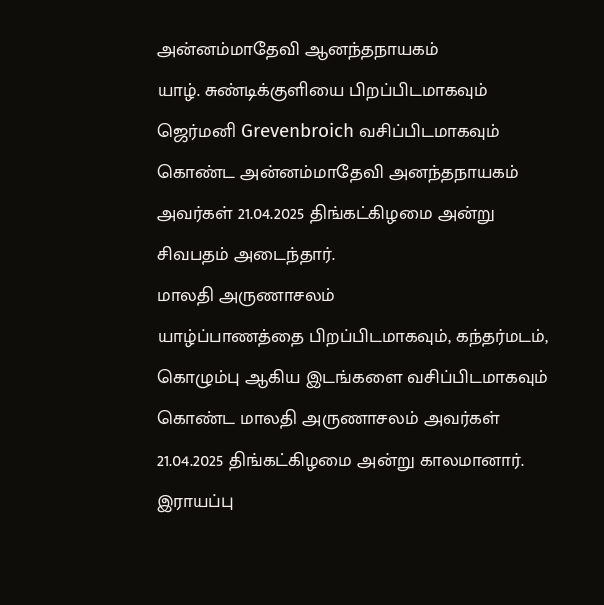அன்னம்மாதேவி ஆனந்தநாயகம்
யாழ். சுண்டிக்குளியை பிறப்பிடமாகவும் ஜெர்மனி Grevenbroich வசிப்பிடமாகவும் கொண்ட அன்னம்மாதேவி அனந்தநாயகம் அவர்கள் 21.04.2025 திங்கட்கிழமை அன்று சிவபதம் அடைந்தார்.
மாலதி அருணாசலம்
யாழ்ப்பாணத்தை பிறப்பிடமாகவும், கந்தர்மடம், கொழும்பு ஆகிய இடங்களை வசிப்பிடமாகவும் கொண்ட மாலதி அருணாசலம் அவர்கள் 21.04.2025 திங்கட்கிழமை அன்று காலமானார்.
இராயப்பு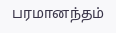பரமானந்தம்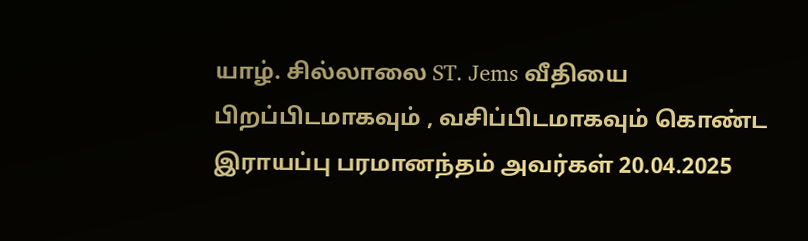யாழ். சில்லாலை ST. Jems வீதியை பிறப்பிடமாகவும் , வசிப்பிடமாகவும் கொண்ட இராயப்பு பரமானந்தம் அவர்கள் 20.04.2025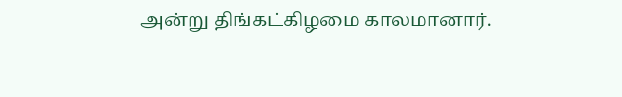அன்று திங்கட்கிழமை காலமானார்.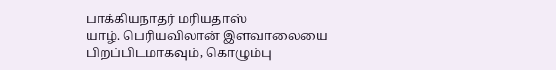பாக்கியநாதர் மரியதாஸ்
யாழ். பெரியவிலான் இளவாலையை பிறப்பிடமாகவும், கொழும்பு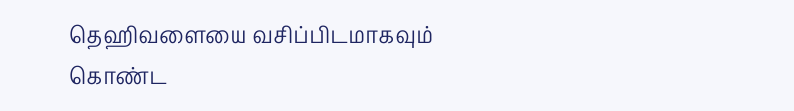தெஹிவளையை வசிப்பிடமாகவும் கொண்ட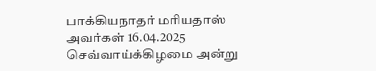பாக்கியநாதர் மரியதாஸ் அவர்கள் 16.04.2025 செவ்வாய்க்கிழமை அன்று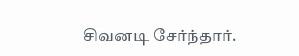சிவனடி சேர்ந்தார்.